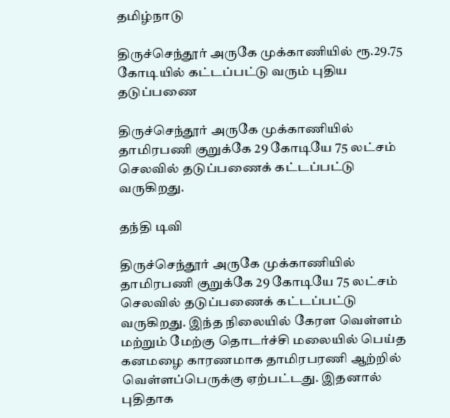தமிழ்நாடு

திருச்செந்தூர் அருகே முக்காணியில் ரூ.29.75 கோடியில் கட்டப்பட்டு வரும் புதிய தடுப்பணை

திருச்செந்தூர் அருகே முக்காணியில் தாமிரபணி குறுக்கே 29 கோடியே 75 லட்சம் செலவில் தடுப்பணைக் கட்டப்பட்டு வருகிறது.

தந்தி டிவி

திருச்செந்தூர் அருகே முக்காணியில் தாமிரபணி குறுக்கே 29 கோடியே 75 லட்சம் செலவில் தடுப்பணைக் கட்டப்பட்டு வருகிறது. இந்த நிலையில் கேரள வெள்ளம் மற்றும் மேற்கு தொடர்ச்சி மலையில் பெய்த கனமழை காரணமாக தாமிரபரணி ஆற்றில் வெள்ளப்பெருக்கு ஏற்பட்டது. இதனால் புதிதாக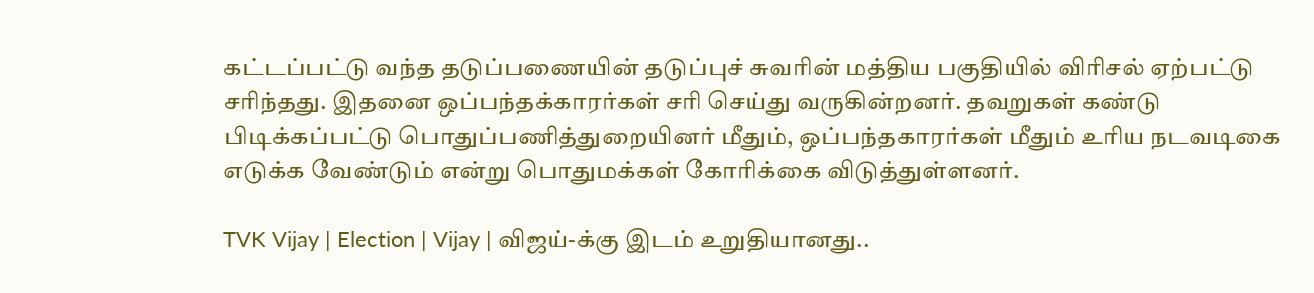கட்டப்பட்டு வந்த தடுப்பணையின் தடுப்புச் சுவரின் மத்திய பகுதியில் விரிசல் ஏற்பட்டு சரிந்தது. இதனை ஒப்பந்தக்காரர்கள் சரி செய்து வருகின்றனர். தவறுகள் கண்டு பிடிக்கப்பட்டு பொதுப்பணித்துறையினர் மீதும், ஒப்பந்தகாரர்கள் மீதும் உரிய நடவடிகை எடுக்க வேண்டும் என்று பொதுமக்கள் கோரிக்கை விடுத்துள்ளனர்.

TVK Vijay | Election | Vijay | விஜய்-க்கு இடம் உறுதியானது..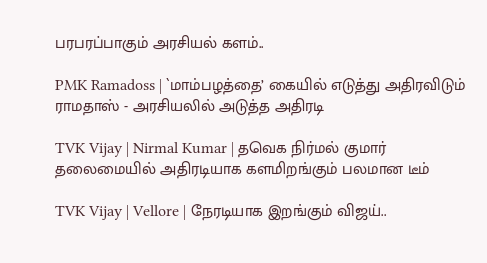பரபரப்பாகும் அரசியல் களம்..

PMK Ramadoss | `மாம்பழத்தை’ கையில் எடுத்து அதிரவிடும் ராமதாஸ் - அரசியலில் அடுத்த அதிரடி

TVK Vijay | Nirmal Kumar | தவெக நிர்மல் குமார் தலைமையில் அதிரடியாக களமிறங்கும் பலமான டீம்

TVK Vijay | Vellore | நேரடியாக இறங்கும் விஜய்..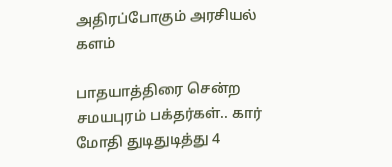அதிரப்போகும் அரசியல் களம்

பாதயாத்திரை சென்ற சமயபுரம் பக்தர்கள்.. கார் மோதி துடிதுடித்து 4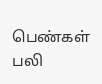பெண்கள் பலி